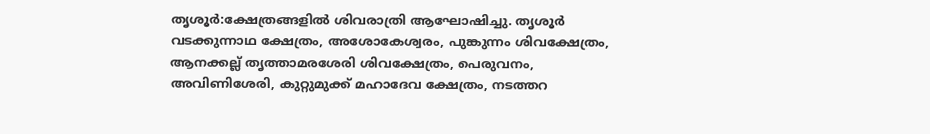തൃശൂർ:ക്ഷേത്രങ്ങളിൽ ശിവരാത്രി ആഘോഷിച്ചു. തൃശൂർ വടക്കുന്നാഥ ക്ഷേത്രം, അശോകേശ്വരം, പുങ്കുന്നം ശിവക്ഷേത്രം, ആനക്കല്ല് തൃത്താമരശേരി ശിവക്ഷേത്രം, പെരുവനം, അവിണിശേരി, കുറ്റുമുക്ക് മഹാദേവ ക്ഷേത്രം, നടത്തറ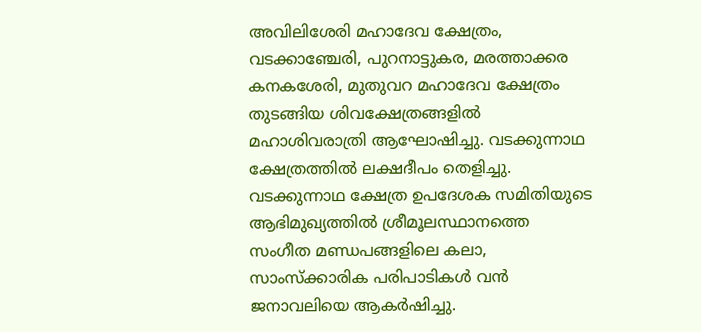അവിലിശേരി മഹാദേവ ക്ഷേത്രം, വടക്കാഞ്ചേരി, പുറനാട്ടുകര, മരത്താക്കര കനകശേരി, മുതുവറ മഹാദേവ ക്ഷേത്രം തുടങ്ങിയ ശിവക്ഷേത്രങ്ങളിൽ മഹാശിവരാത്രി ആഘോഷിച്ചു. വടക്കുന്നാഥ ക്ഷേത്രത്തിൽ ലക്ഷദീപം തെളിച്ചു. വടക്കുന്നാഥ ക്ഷേത്ര ഉപദേശക സമിതിയുടെ ആഭിമുഖ്യത്തിൽ ശ്രീമൂലസ്ഥാനത്തെ സംഗീത മണ്ഡപങ്ങളിലെ കലാ, സാംസ്ക്കാരിക പരിപാടികൾ വൻ ജനാവലിയെ ആകർഷിച്ചു.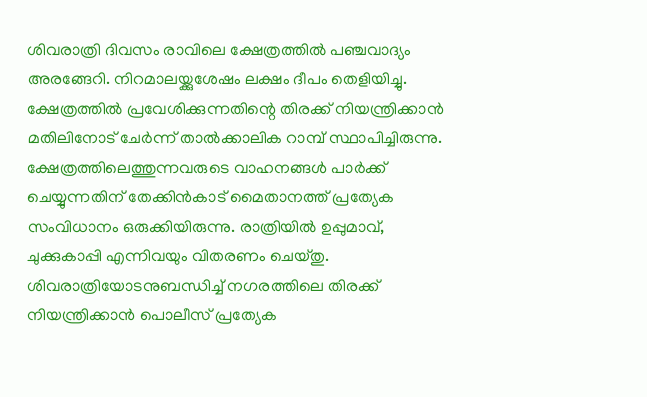ശിവരാത്രി ദിവസം രാവിലെ ക്ഷേത്രത്തിൽ പഞ്ചവാദ്യം അരങ്ങേറി. നിറമാലയ്ക്കുശേഷം ലക്ഷം ദീപം തെളിയിച്ചു. ക്ഷേത്രത്തിൽ പ്രവേശിക്കുന്നതിന്റെ തിരക്ക് നിയന്ത്രിക്കാൻ മതിലിനോട് ചേർന്ന് താൽക്കാലിക റാമ്പ് സ്ഥാപിച്ചിരുന്നു. ക്ഷേത്രത്തിലെത്തുന്നവരുടെ വാഹനങ്ങൾ പാർക്ക് ചെയ്യുന്നതിന് തേക്കിൻകാട് മൈതാനത്ത് പ്രത്യേക സംവിധാനം ഒരുക്കിയിരുന്നു. രാത്രിയിൽ ഉപ്പുമാവ്, ചുക്കുകാപ്പി എന്നിവയും വിതരണം ചെയ്തു. ശിവരാത്രിയോടനുബന്ധിച്ച് നഗരത്തിലെ തിരക്ക് നിയന്ത്രിക്കാൻ പൊലീസ് പ്രത്യേക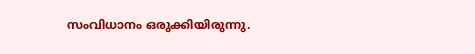സംവിധാനം ഒരുക്കിയിരുന്നു.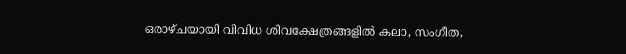ഒരാഴ്ചയായി വിവിധ ശിവക്ഷേത്രങ്ങളിൽ കലാ, സംഗീത,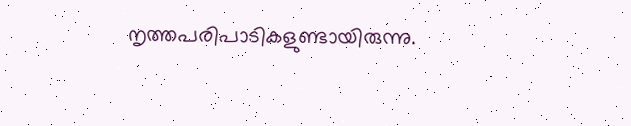നൃത്തപരിപാടികളുണ്ടായിരുന്നു.